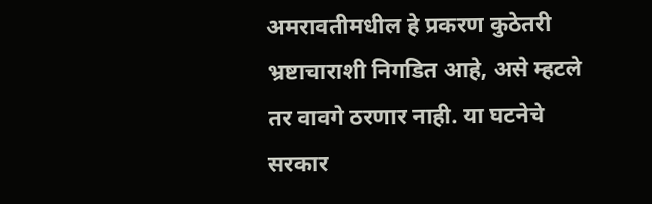अमरावतीमधील हे प्रकरण कुठेतरी भ्रष्टाचाराशी निगडित आहे, असे म्हटले तर वावगे ठरणार नाही. या घटनेचे सरकार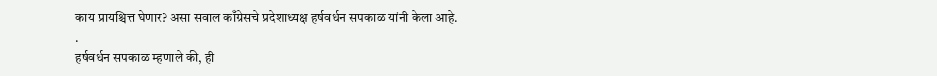काय प्रायश्चित्त घेणार? असा सवाल काँग्रेसचे प्रदेशाध्यक्ष हर्षवर्धन सपकाळ यांनी केला आहे.
.
हर्षवर्धन सपकाळ म्हणाले की, ही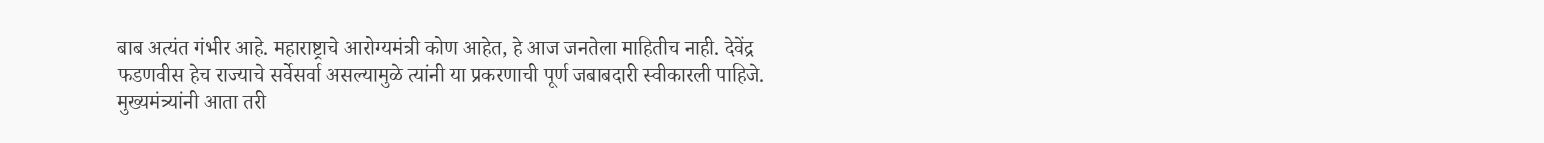बाब अत्यंत गंभीर आहे. महाराष्ट्राचे आरोग्यमंत्री कोण आहेत, हे आज जनतेला माहितीच नाही. देवेंद्र फडणवीस हेच राज्याचे सर्वेसर्वा असल्यामुळे त्यांनी या प्रकरणाची पूर्ण जबाबदारी स्वीकारली पाहिजे. मुख्यमंत्र्यांनी आता तरी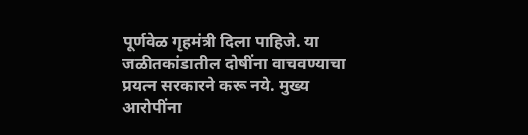पूर्णवेळ गृहमंत्री दिला पाहिजे. या जळीतकांडातील दोषींना वाचवण्याचा प्रयत्न सरकारने करू नये. मुख्य आरोपींना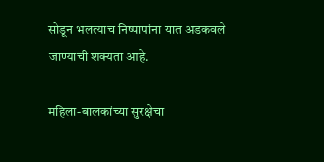सोडून भलत्याच निष्पापांना यात अडकवले जाण्याची शक्यता आहे.

महिला-बालकांच्या सुरक्षेचा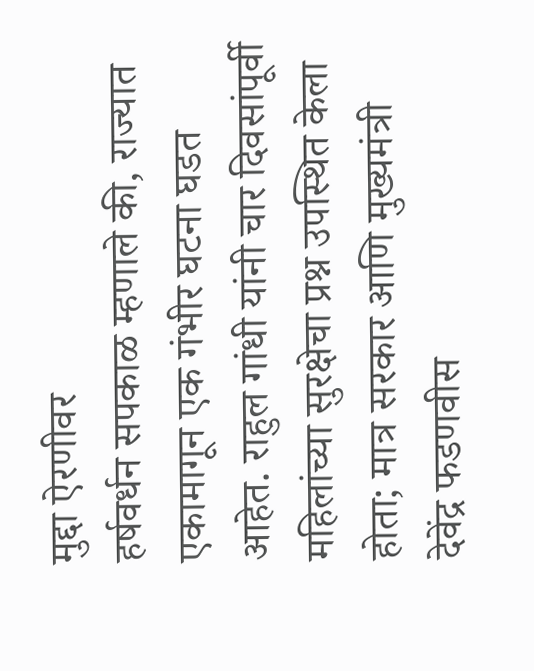मुद्दा ऐरणीवर
हर्षवर्धन सपकाळ म्हणाले की, राज्यात एकामागून एक गंभीर घटना घडत आहेत. राहुल गांधी यांनी चार दिवसांपूर्वी महिलांच्या सुरक्षेचा प्रश्न उपस्थित केला होता; मात्र सरकार आणि मुख्यमंत्री देवेंद्र फडणवीस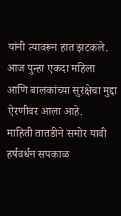यांनी त्यावरून हात झटकले. आज पुन्हा एकदा महिला आणि बालकांच्या सुरक्षेचा मुद्दा ऐरणीवर आला आहे.
माहिती तातडीने समोर यावी
हर्षवर्धन सपकाळ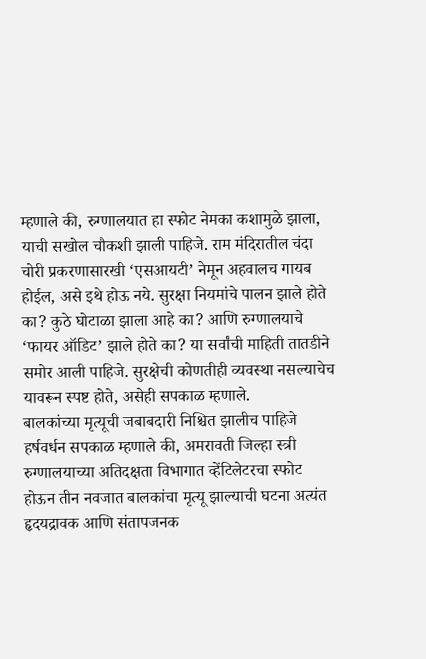म्हणाले की, रुग्णालयात हा स्फोट नेमका कशामुळे झाला, याची सखोल चौकशी झाली पाहिजे. राम मंदिरातील चंदा चोरी प्रकरणासारखी ‘एसआयटी’ नेमून अहवालच गायब होईल, असे इथे होऊ नये. सुरक्षा नियमांचे पालन झाले होते का? कुठे घोटाळा झाला आहे का? आणि रुग्णालयाचे ‘फायर ऑडिट’ झाले होते का? या सर्वांची माहिती तातडीने समोर आली पाहिजे. सुरक्षेची कोणतीही व्यवस्था नसल्याचेच यावरून स्पष्ट होते, असेही सपकाळ म्हणाले.
बालकांच्या मृत्यूची जबाबदारी निश्चित झालीच पाहिजे
हर्षवर्धन सपकाळ म्हणाले की, अमरावती जिल्हा स्त्री रुग्णालयाच्या अतिदक्षता विभागात व्हेंटिलेटरचा स्फोट होऊन तीन नवजात बालकांचा मृत्यू झाल्याची घटना अत्यंत हृदयद्रावक आणि संतापजनक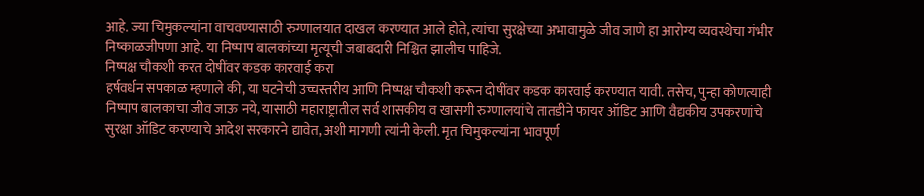आहे. ज्या चिमुकल्यांना वाचवण्यासाठी रुग्णालयात दाखल करण्यात आले होते, त्यांचा सुरक्षेच्या अभावामुळे जीव जाणे हा आरोग्य व्यवस्थेचा गंभीर निष्काळजीपणा आहे. या निष्पाप बालकांच्या मृत्यूची जबाबदारी निश्चित झालीच पाहिजे.
निष्पक्ष चौकशी करत दोषींवर कडक कारवाई करा
हर्षवर्धन सपकाळ म्हणाले की, या घटनेची उच्चस्तरीय आणि निष्पक्ष चौकशी करून दोषींवर कडक कारवाई करण्यात यावी. तसेच, पुन्हा कोणत्याही निष्पाप बालकाचा जीव जाऊ नये, यासाठी महाराष्ट्रातील सर्व शासकीय व खासगी रुग्णालयांचे तातडीने फायर ऑडिट आणि वैद्यकीय उपकरणांचे सुरक्षा ऑडिट करण्याचे आदेश सरकारने द्यावेत, अशी मागणी त्यांनी केली. मृत चिमुकल्यांना भावपूर्ण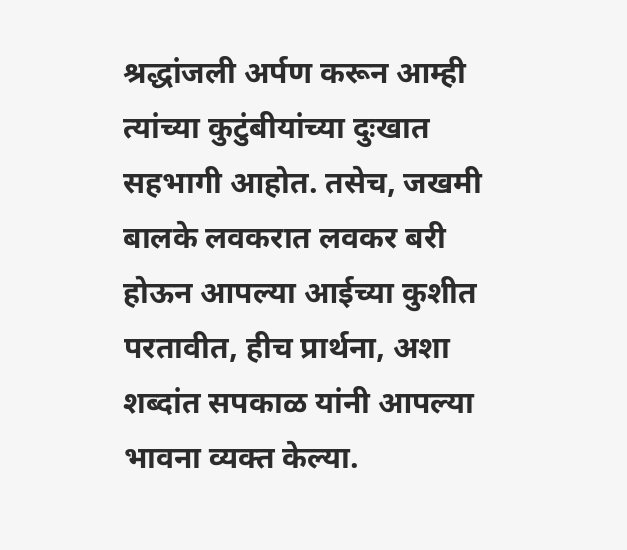श्रद्धांजली अर्पण करून आम्ही त्यांच्या कुटुंबीयांच्या दुःखात सहभागी आहोत. तसेच, जखमी बालके लवकरात लवकर बरी होऊन आपल्या आईच्या कुशीत परतावीत, हीच प्रार्थना, अशा शब्दांत सपकाळ यांनी आपल्या भावना व्यक्त केल्या.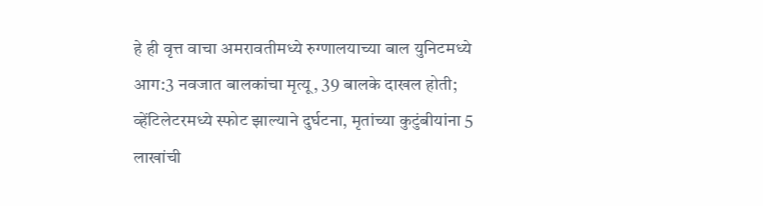हे ही वृत्त वाचा अमरावतीमध्ये रुग्णालयाच्या बाल युनिटमध्ये आग:3 नवजात बालकांचा मृत्यू, 39 बालके दाखल होती; व्हेंटिलेटरमध्ये स्फोट झाल्याने दुर्घटना, मृतांच्या कुटुंबीयांना 5 लाखांची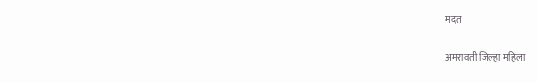मदत

अमरावती जिल्हा महिला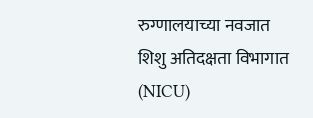रुग्णालयाच्या नवजात शिशु अतिदक्षता विभागात (NICU)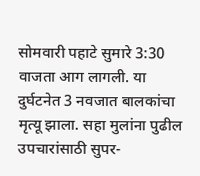सोमवारी पहाटे सुमारे 3:30 वाजता आग लागली. या दुर्घटनेत 3 नवजात बालकांचा मृत्यू झाला. सहा मुलांना पुढील उपचारांसाठी सुपर-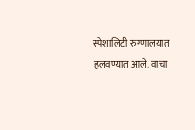स्पेशालिटी रुग्णालयात हलवण्यात आले. वाचा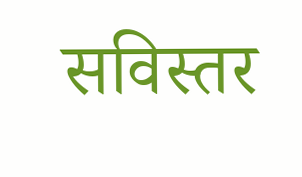सविस्तर